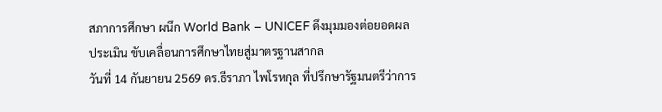สภาการศึกษา ผนึก World Bank – UNICEF ดึงมุมมองต่อยอดผลประเมิน ขับเคลื่อนการศึกษาไทยสู่มาตรฐานสากล
วันที่ 14 กันยายน 2569 ดร.ธีราภา ไพโรหกุล ที่ปรึกษารัฐมนตรีว่าการ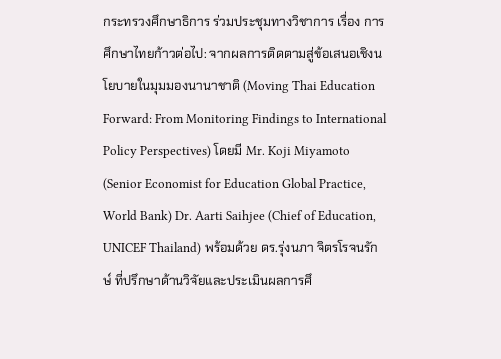กระทรวงศึกษาธิการ ร่วมประชุมทางวิชาการ เรื่อง การศึกษาไทยก้าวต่อไป: จากผลการติดตามสู่ข้อเสนอเชิงนโยบายในมุมมองนานาชาติ (Moving Thai Education Forward: From Monitoring Findings to International Policy Perspectives) โดยมี Mr. Koji Miyamoto (Senior Economist for Education Global Practice, World Bank) Dr. Aarti Saihjee (Chief of Education, UNICEF Thailand) พร้อมด้วย ดร.รุ่งนภา จิตรโรจนรักษ์ ที่ปรึกษาด้านวิจัยและประเมินผลการศึ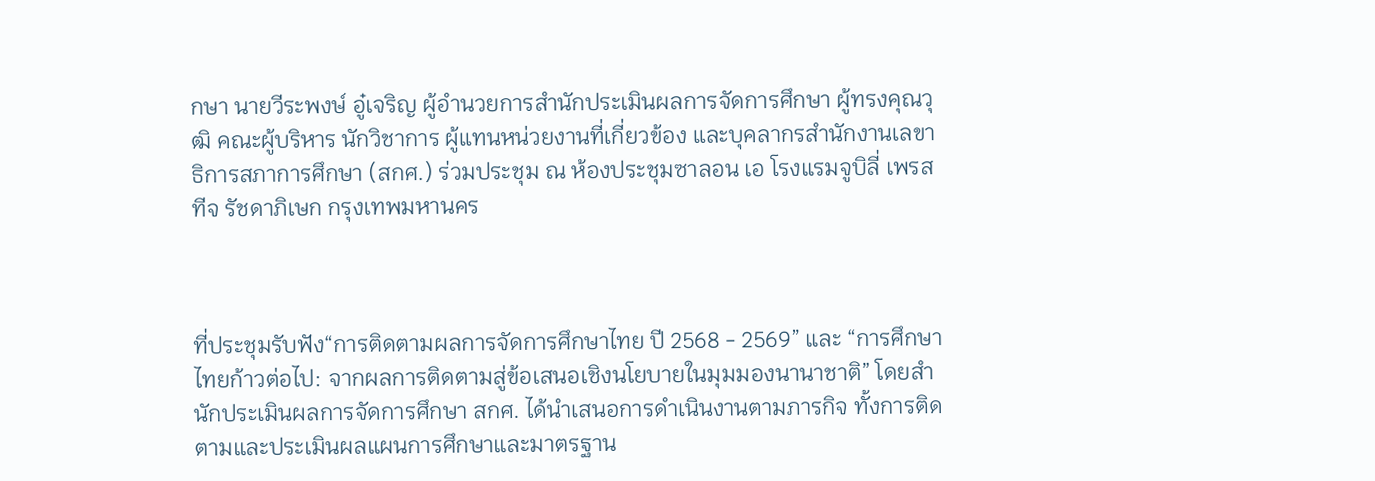กษา นายวีระพงษ์ อู๋เจริญ ผู้อำนวยการสำนักประเมินผลการจัดการศึกษา ผู้ทรงคุณวุฒิ คณะผู้บริหาร นักวิชาการ ผู้แทนหน่วยงานที่เกี่ยวข้อง และบุคลากรสำนักงานเลขาธิการสภาการศึกษา (สกศ.) ร่วมประชุม ณ ห้องประชุมซาลอน เอ โรงแรมจูบิลี่ เพรสทีจ รัชดาภิเษก กรุงเทพมหานคร



ที่ประชุมรับฟัง“การติดตามผลการจัดการศึกษาไทย ปี 2568 - 2569” และ “การศึกษาไทยก้าวต่อไป: จากผลการติดตามสู่ข้อเสนอเชิงนโยบายในมุมมองนานาชาติ” โดยสำนักประเมินผลการจัดการศึกษา สกศ. ได้นำเสนอการดำเนินงานตามภารกิจ ทั้งการติดตามและประเมินผลแผนการศึกษาและมาตรฐาน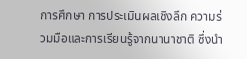การศึกษา การประเมินผลเชิงลึก ความร่วมมือและการเรียนรู้จากนานาชาติ ซึ่งนำ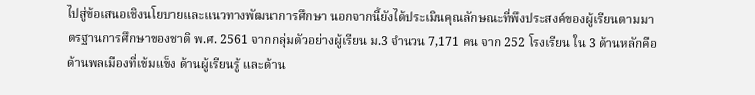ไปสู่ข้อเสนอเชิงนโยบายและแนวทางพัฒนาการศึกษา นอกจากนี้ยังได้ประเมินคุณลักษณะที่พึงประสงค์ของผู้เรียนตามมาตรฐานการศึกษาของชาติ พ.ศ. 2561 จากกลุ่มตัวอย่างผู้เรียน ม.3 จำนวน 7,171 คน จาก 252 โรงเรียน ใน 3 ด้านหลักคือ ด้านพลเมืองที่เข้มแข็ง ด้านผู้เรียนรู้ และด้าน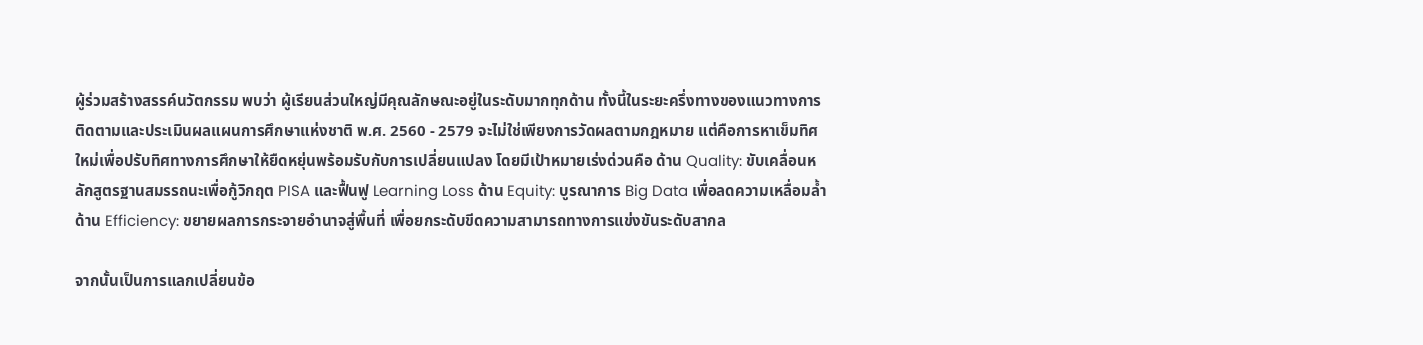ผู้ร่วมสร้างสรรค์นวัตกรรม พบว่า ผู้เรียนส่วนใหญ่มีคุณลักษณะอยู่ในระดับมากทุกด้าน ทั้งนี้ในระยะครึ่งทางของแนวทางการติดตามและประเมินผลแผนการศึกษาแห่งชาติ พ.ศ. 2560 - 2579 จะไม่ใช่เพียงการวัดผลตามกฎหมาย แต่คือการหาเข็มทิศใหม่เพื่อปรับทิศทางการศึกษาให้ยืดหยุ่นพร้อมรับกับการเปลี่ยนแปลง โดยมีเป้าหมายเร่งด่วนคือ ด้าน Quality: ขับเคลื่อนหลักสูตรฐานสมรรถนะเพื่อกู้วิกฤต PISA และฟื้นฟู Learning Loss ด้าน Equity: บูรณาการ Big Data เพื่อลดความเหลื่อมล้ำ ด้าน Efficiency: ขยายผลการกระจายอำนาจสู่พื้นที่ เพื่อยกระดับขีดความสามารถทางการแข่งขันระดับสากล

จากนั้นเป็นการแลกเปลี่ยนข้อ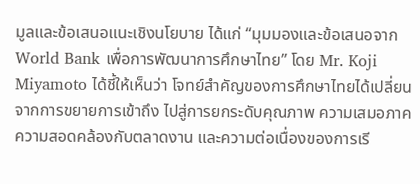มูลและข้อเสนอแนะเชิงนโยบาย ได้แก่ “มุมมองและข้อเสนอจาก World Bank เพื่อการพัฒนาการศึกษาไทย” โดย Mr. Koji Miyamoto ได้ชี้ให้เห็นว่า โจทย์สำคัญของการศึกษาไทยได้เปลี่ยนจากการขยายการเข้าถึง ไปสู่การยกระดับคุณภาพ ความเสมอภาค ความสอดคล้องกับตลาดงาน และความต่อเนื่องของการเรี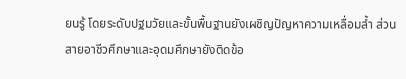ยนรู้ โดยระดับปฐมวัยและขั้นพื้นฐานยังเผชิญปัญหาความเหลื่อมล้ำ ส่วนสายอาชีวศึกษาและอุดมศึกษายังติดข้อ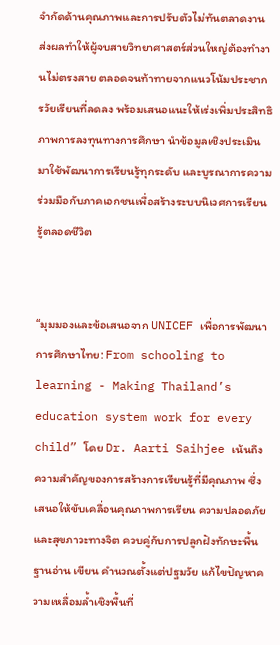จำกัดด้านคุณภาพและการปรับตัวไม่ทันตลาดงาน ส่งผลทำให้ผู้จบสายวิทยาศาสตร์ส่วนใหญ่ต้องทำงานไม่ตรงสาย ตลอดจนท้าทายจากแนวโน้มประชากรวัยเรียนที่ลดลง พร้อมเสนอแนะให้เร่งเพิ่มประสิทธิภาพการลงทุนทางการศึกษา นำข้อมูลเชิงประเมินมาใช้พัฒนาการเรียนรู้ทุกระดับ และบูรณาการความร่วมมือกับภาคเอกชนเพื่อสร้างระบบนิเวศการเรียนรู้ตลอดชีวิต


“มุมมองและข้อเสนอจาก UNICEF เพื่อการพัฒนาการศึกษาไทย: From schooling to learning - Making Thailand’s education system work for every child” โดย Dr. Aarti Saihjee เน้นถึงความสำคัญของการสร้างการเรียนรู้ที่มีคุณภาพ ซึ่งเสนอให้ขับเคลื่อนคุณภาพการเรียน ความปลอดภัย และสุขภาวะทางจิต ควบคู่กับการปลูกฝังทักษะพื้นฐานอ่าน เขียน คำนวณตั้งแต่ปฐมวัย แก้ไขปัญหาความเหลื่อมล้ำเชิงพื้นที่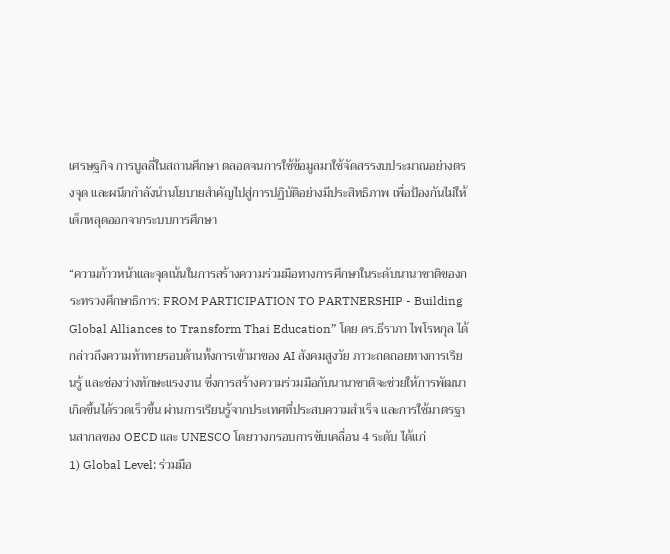เศรษฐกิจ การบูลลี่ในสถานศึกษา ตลอดจนการใช้ข้อมูลมาใช้จัดสรรงบประมาณอย่างตรงจุด และผนึกกำลังนำนโยบายสำคัญไปสู่การปฏิบัติอย่างมีประสิทธิภาพ เพื่อป้องกันไม่ให้เด็กหลุดออกจากระบบการศึกษา

“ความก้าวหน้าและจุดเน้นในการสร้างความร่วมมือทางการศึกษาในระดับนานาชาติของกระทรวงศึกษาธิการ: FROM PARTICIPATION TO PARTNERSHIP - Building Global Alliances to Transform Thai Education” โดย ดร.ธีราภา ไพโรหกุล ได้กล่าวถึงความท้าทายรอบด้านทั้งการเข้ามาของ AI สังคมสูงวัย ภาวะถดถอยทางการเรียนรู้ และช่องว่างทักษะแรงงาน ซึ่งการสร้างความร่วมมือกับนานาชาติจะช่วยให้การพัฒนาเกิดขึ้นได้รวดเร็วขึ้น ผ่านการเรียนรู้จากประเทศที่ประสบความสำเร็จ และการใช้มาตรฐานสากลของ OECD และ UNESCO โดยวางกรอบการขับเคลื่อน 4 ระดับ ได้แก่
1) Global Level: ร่วมมือ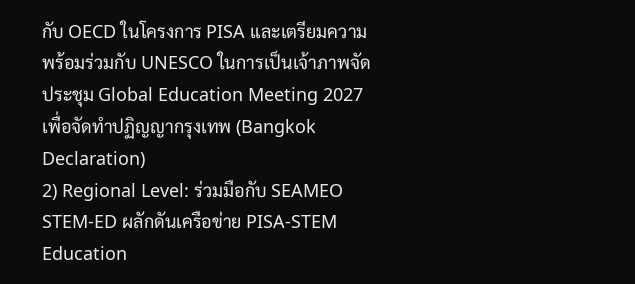กับ OECD ในโครงการ PISA และเตรียมความพร้อมร่วมกับ UNESCO ในการเป็นเจ้าภาพจัดประชุม Global Education Meeting 2027 เพื่อจัดทำปฏิญญากรุงเทพ (Bangkok Declaration)
2) Regional Level: ร่วมมือกับ SEAMEO STEM-ED ผลักดันเครือข่าย PISA-STEM Education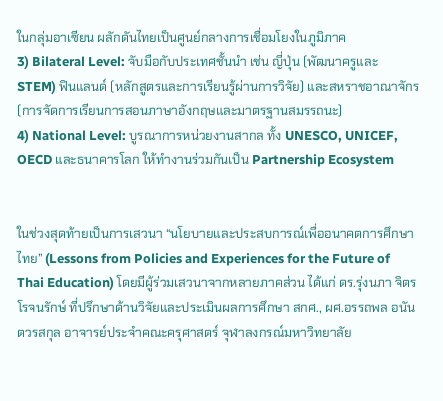ในกลุ่มอาเซียน ผลักดันไทยเป็นศูนย์กลางการเชื่อมโยงในภูมิภาค
3) Bilateral Level: จับมือกับประเทศชั้นนำ เช่น ญี่ปุ่น (พัฒนาครูและ STEM) ฟินแลนด์ (หลักสูตรและการเรียนรู้ผ่านการวิจัย) และสหราชอาณาจักร (การจัดการเรียนการสอนภาษาอังกฤษและมาตรฐานสมรรถนะ)
4) National Level: บูรณาการหน่วยงานสากล ทั้ง UNESCO, UNICEF, OECD และธนาคารโลก ให้ทำงานร่วมกันเป็น Partnership Ecosystem


ในช่วงสุดท้ายเป็นการเสวนา “นโยบายและประสบการณ์เพื่ออนาคตการศึกษาไทย” (Lessons from Policies and Experiences for the Future of Thai Education) โดยมีผู้ร่วมเสวนาจากหลายภาคส่วน ได้แก่ ดร.รุ่งนภา จิตรโรจนรักษ์ ที่ปรึกษาด้านวิจัยและประเมินผลการศึกษา สกศ., ผศ.อรรถพล อนันตวรสกุล อาจารย์ประจำคณะครุศาสตร์ จุฬาลงกรณ์มหาวิทยาลัย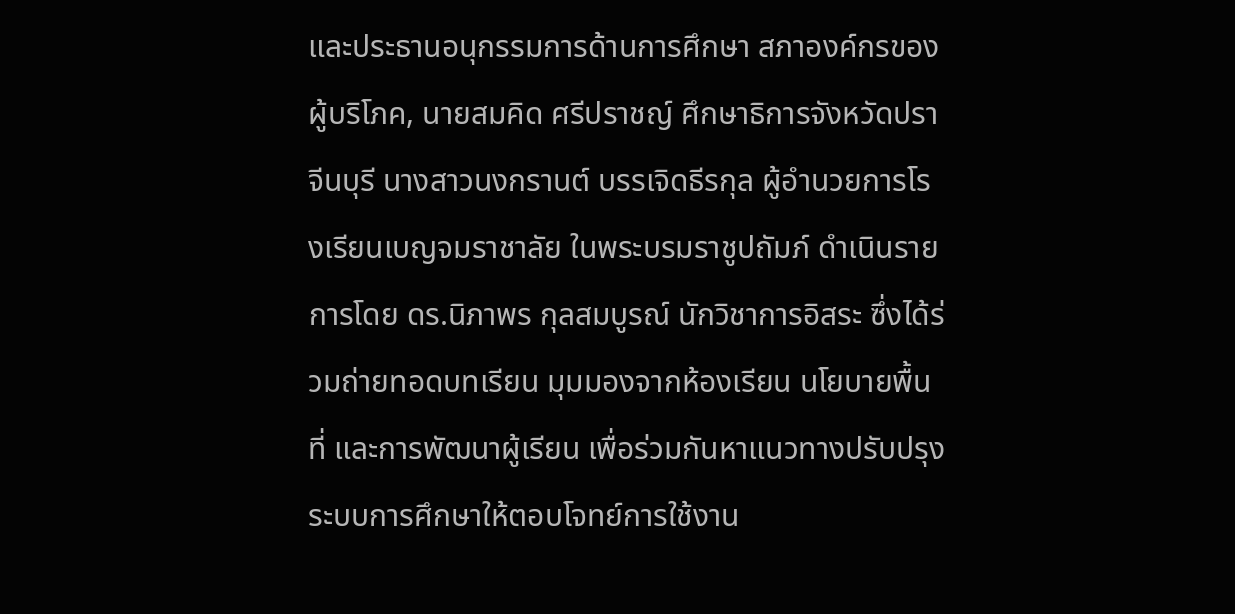และประธานอนุกรรมการด้านการศึกษา สภาองค์กรของผู้บริโภค, นายสมคิด ศรีปราชญ์ ศึกษาธิการจังหวัดปราจีนบุรี นางสาวนงกรานต์ บรรเจิดธีรกุล ผู้อำนวยการโรงเรียนเบญจมราชาลัย ในพระบรมราชูปถัมภ์ ดำเนินรายการโดย ดร.นิภาพร กุลสมบูรณ์ นักวิชาการอิสระ ซึ่งได้ร่วมถ่ายทอดบทเรียน มุมมองจากห้องเรียน นโยบายพื้นที่ และการพัฒนาผู้เรียน เพื่อร่วมกันหาแนวทางปรับปรุงระบบการศึกษาให้ตอบโจทย์การใช้งาน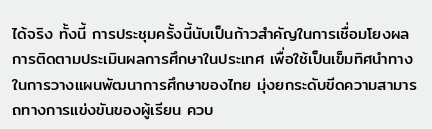ได้จริง ทั้งนี้ การประชุมครั้งนี้นับเป็นก้าวสำคัญในการเชื่อมโยงผลการติดตามประเมินผลการศึกษาในประเทศ เพื่อใช้เป็นเข็มทิศนำทางในการวางแผนพัฒนาการศึกษาของไทย มุ่งยกระดับขีดความสามารถทางการแข่งขันของผู้เรียน ควบ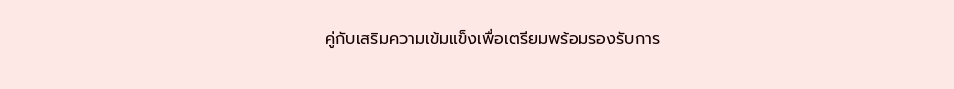คู่กับเสริมความเข้มแข็งเพื่อเตรียมพร้อมรองรับการ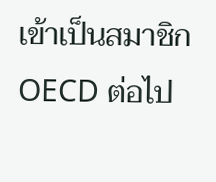เข้าเป็นสมาชิก OECD ต่อไป